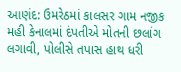આણંદ: ઉમરેઠમાં કાલસર ગામ નજીક મહી કેનાલમાં દંપતીએ મોતની છલાંગ લગાવી, પોલીસે તપાસ હાથ ધરી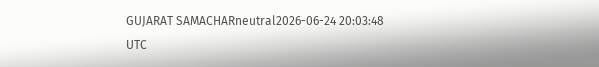GUJARAT SAMACHARneutral2026-06-24 20:03:48 UTC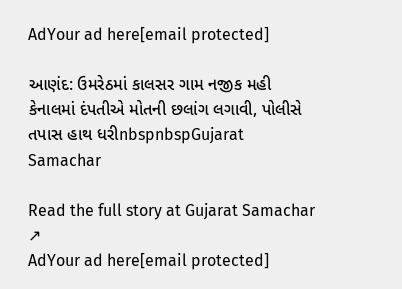AdYour ad here[email protected]

આણંદ: ઉમરેઠમાં કાલસર ગામ નજીક મહી કેનાલમાં દંપતીએ મોતની છલાંગ લગાવી, પોલીસે તપાસ હાથ ધરીnbspnbspGujarat Samachar

Read the full story at Gujarat Samachar ↗
AdYour ad here[email protected]